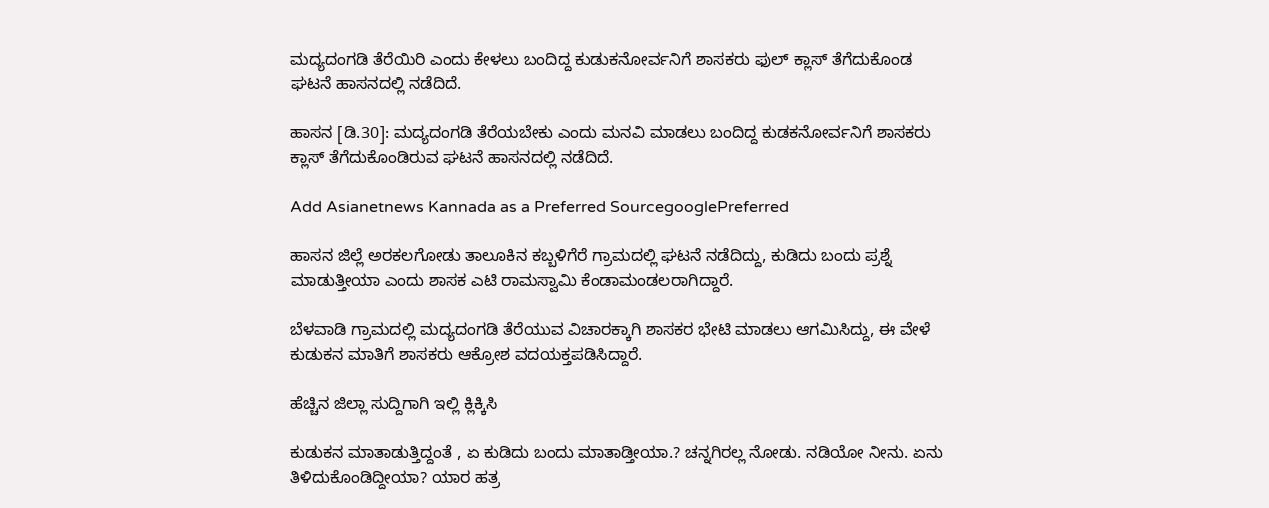ಮದ್ಯದಂಗಡಿ ತೆರೆಯಿರಿ ಎಂದು ಕೇಳಲು ಬಂದಿದ್ದ ಕುಡುಕನೋರ್ವನಿಗೆ ಶಾಸಕರು ಫುಲ್ ಕ್ಲಾಸ್ ತೆಗೆದುಕೊಂಡ ಘಟನೆ ಹಾಸನದಲ್ಲಿ ನಡೆದಿದೆ.

ಹಾಸನ [ಡಿ.30]: ಮದ್ಯದಂಗಡಿ ತೆರೆಯಬೇಕು ಎಂದು ಮನವಿ ಮಾಡಲು ಬಂದಿದ್ದ ಕುಡಕನೋರ್ವನಿಗೆ ಶಾಸಕರು ಕ್ಲಾಸ್ ತೆಗೆದುಕೊಂಡಿರುವ ಘಟನೆ ಹಾಸನದಲ್ಲಿ ನಡೆದಿದೆ.

Add Asianetnews Kannada as a Preferred SourcegooglePreferred

ಹಾಸನ ಜಿಲ್ಲೆ ಅರಕಲಗೋಡು ತಾಲೂಕಿನ ಕಬ್ಬಳಿಗೆರೆ ಗ್ರಾಮದಲ್ಲಿ ಘಟನೆ ನಡೆದಿದ್ದು, ಕುಡಿದು ಬಂದು ಪ್ರಶ್ನೆ ಮಾಡುತ್ತೀಯಾ ಎಂದು ಶಾಸಕ ಎಟಿ ರಾಮಸ್ವಾಮಿ ಕೆಂಡಾಮಂಡಲರಾಗಿದ್ದಾರೆ.

ಬೆಳವಾಡಿ ಗ್ರಾಮದಲ್ಲಿ ಮದ್ಯದಂಗಡಿ ತೆರೆಯುವ ವಿಚಾರಕ್ಕಾಗಿ ಶಾಸಕರ ಭೇಟಿ ಮಾಡಲು ಆಗಮಿಸಿದ್ದು, ಈ ವೇಳೆ ಕುಡುಕನ ಮಾತಿಗೆ ಶಾಸಕರು ಆಕ್ರೋಶ ವದಯಕ್ತಪಡಿಸಿದ್ದಾರೆ.

ಹೆಚ್ಚಿನ ಜಿಲ್ಲಾ ಸುದ್ದಿಗಾಗಿ ಇಲ್ಲಿ ಕ್ಲಿಕ್ಕಿಸಿ

ಕುಡುಕನ ಮಾತಾಡುತ್ತಿದ್ದಂತೆ , ಏ ಕುಡಿದು ಬಂದು ಮಾತಾಡ್ತೀಯಾ.? ಚನ್ನಗಿರಲ್ಲ ನೋಡು. ನಡಿಯೋ ನೀನು. ಏನು ತಿಳಿದುಕೊಂಡಿದ್ದೀಯಾ? ಯಾರ ಹತ್ರ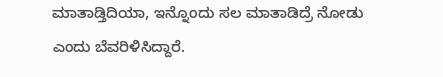ಮಾತಾಡ್ತಿದಿಯಾ, ಇನ್ನೊಂದು ಸಲ ಮಾತಾಡಿದ್ರೆ ನೋಡು ಎಂದು ಬೆವರಿಳಿಸಿದ್ದಾರೆ.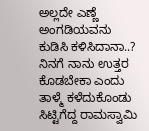ಅಲ್ಲದೇ ಎಣ್ಣೆ ಅಂಗಡಿಯವನು ಕುಡಿಸಿ ಕಳಿಸಿದಾನಾ..? ನಿನಗೆ ನಾನು ಉತ್ತರ ಕೊಡಬೇಕಾ ಎಂದು ತಾಳ್ಮೆ ಕಳೆದುಕೊಂಡು ಸಿಟ್ಟಿಗೆದ್ದ ರಾಮಸ್ವಾಮಿ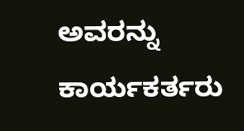ಅವರನ್ನು ಕಾರ್ಯಕರ್ತರು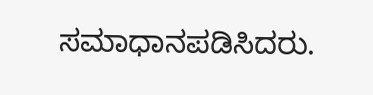ಸಮಾಧಾನಪಡಿಸಿದರು.